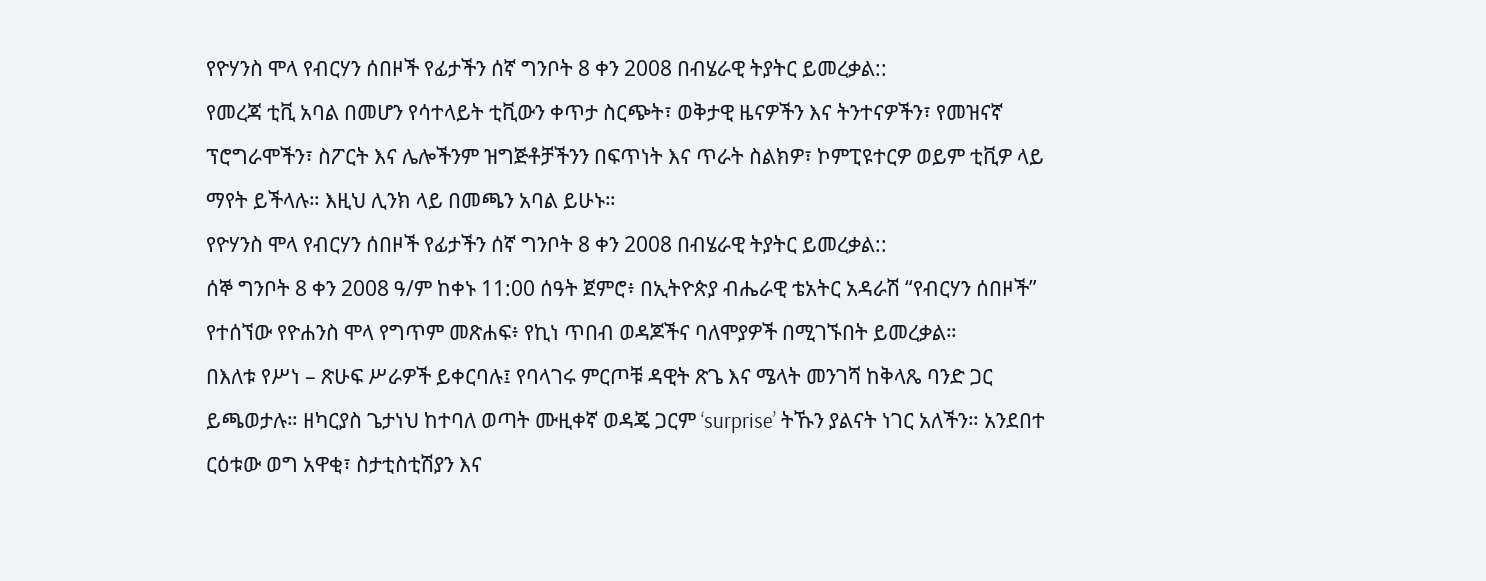የዮሃንስ ሞላ የብርሃን ሰበዞች የፊታችን ሰኛ ግንቦት 8 ቀን 2008 በብሄራዊ ትያትር ይመረቃል::
የመረጃ ቲቪ አባል በመሆን የሳተላይት ቲቪውን ቀጥታ ስርጭት፣ ወቅታዊ ዜናዎችን እና ትንተናዎችን፣ የመዝናኛ ፕሮግራሞችን፣ ስፖርት እና ሌሎችንም ዝግጅቶቻችንን በፍጥነት እና ጥራት ስልክዎ፣ ኮምፒዩተርዎ ወይም ቲቪዎ ላይ ማየት ይችላሉ። እዚህ ሊንክ ላይ በመጫን አባል ይሁኑ።
የዮሃንስ ሞላ የብርሃን ሰበዞች የፊታችን ሰኛ ግንቦት 8 ቀን 2008 በብሄራዊ ትያትር ይመረቃል::
ሰኞ ግንቦት 8 ቀን 2008 ዓ/ም ከቀኑ 11:00 ሰዓት ጀምሮ፥ በኢትዮጵያ ብሔራዊ ቴአትር አዳራሽ “የብርሃን ሰበዞች” የተሰኘው የዮሐንስ ሞላ የግጥም መጽሐፍ፥ የኪነ ጥበብ ወዳጆችና ባለሞያዎች በሚገኙበት ይመረቃል።
በእለቱ የሥነ – ጽሁፍ ሥራዎች ይቀርባሉ፤ የባላገሩ ምርጦቹ ዳዊት ጽጌ እና ሜላት መንገሻ ከቅላጼ ባንድ ጋር ይጫወታሉ። ዘካርያስ ጌታነህ ከተባለ ወጣት ሙዚቀኛ ወዳጄ ጋርም ‘surprise’ ትኹን ያልናት ነገር አለችን። አንደበተ ርዕቱው ወግ አዋቂ፣ ስታቲስቲሽያን እና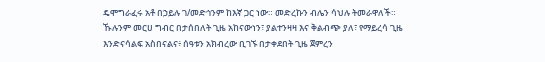ዴሞግራፈሩ አቶ በኃይሉ ገ/መድኅንም ከእኛ ጋር ነው። መድረኩን ብሌን ሳህሉ ትመራዋለች።
ኹሉንም መርሀ ግብር በታሰበለት ጊዜ አከናውነን፣ ያልተንዛዛ እና ቅልብጭ ያለ፣ የማይረሳ ጊዜ እንድናሳልፍ አስበናልና፥ ሰዓቱን አክብረው ቢገኙ በታቀደበት ጊዜ ጀምረን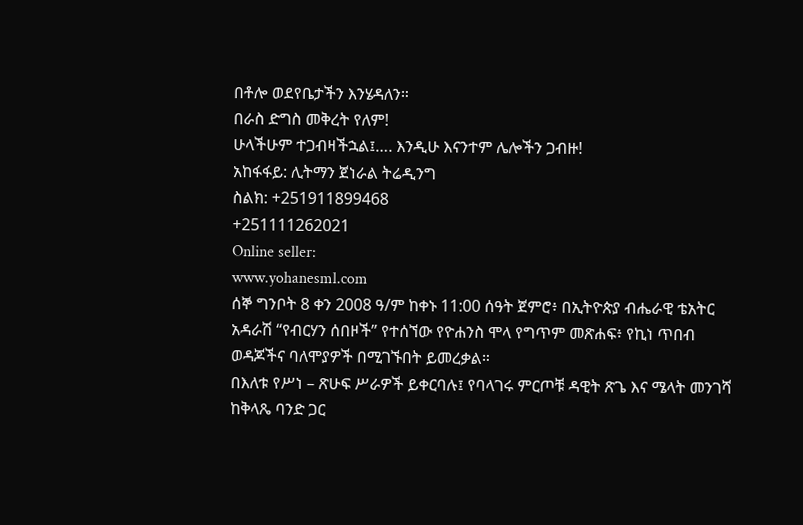በቶሎ ወደየቤታችን እንሄዳለን።
በራስ ድግስ መቅረት የለም!
ሁላችሁም ተጋብዛችኋል፤…. እንዲሁ እናንተም ሌሎችን ጋብዙ!
አከፋፋይ: ሊትማን ጀነራል ትሬዲንግ
ስልክ: +251911899468
+251111262021
Online seller:
www.yohanesml.com
ሰኞ ግንቦት 8 ቀን 2008 ዓ/ም ከቀኑ 11:00 ሰዓት ጀምሮ፥ በኢትዮጵያ ብሔራዊ ቴአትር አዳራሽ “የብርሃን ሰበዞች” የተሰኘው የዮሐንስ ሞላ የግጥም መጽሐፍ፥ የኪነ ጥበብ ወዳጆችና ባለሞያዎች በሚገኙበት ይመረቃል።
በእለቱ የሥነ – ጽሁፍ ሥራዎች ይቀርባሉ፤ የባላገሩ ምርጦቹ ዳዊት ጽጌ እና ሜላት መንገሻ ከቅላጼ ባንድ ጋር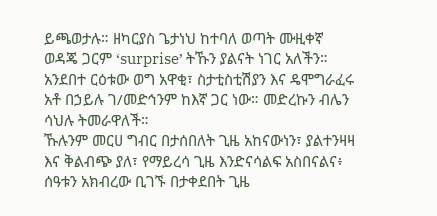ይጫወታሉ። ዘካርያስ ጌታነህ ከተባለ ወጣት ሙዚቀኛ ወዳጄ ጋርም ‘surprise’ ትኹን ያልናት ነገር አለችን። አንደበተ ርዕቱው ወግ አዋቂ፣ ስታቲስቲሽያን እና ዴሞግራፈሩ አቶ በኃይሉ ገ/መድኅንም ከእኛ ጋር ነው። መድረኩን ብሌን ሳህሉ ትመራዋለች።
ኹሉንም መርሀ ግብር በታሰበለት ጊዜ አከናውነን፣ ያልተንዛዛ እና ቅልብጭ ያለ፣ የማይረሳ ጊዜ እንድናሳልፍ አስበናልና፥ ሰዓቱን አክብረው ቢገኙ በታቀደበት ጊዜ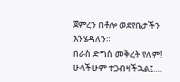ጀምረን በቶሎ ወደየቤታችን እንሄዳለን።
በራስ ድግስ መቅረት የለም!
ሁላችሁም ተጋብዛችኋል፤….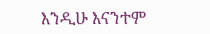እንዲሁ እናንተም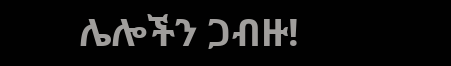ሌሎችን ጋብዙ!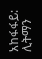አከፋፋይ: ሊትማን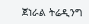ጀነራል ትሬዲንግ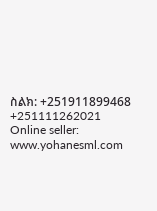ስልክ: +251911899468
+251111262021
Online seller:
www.yohanesml.com